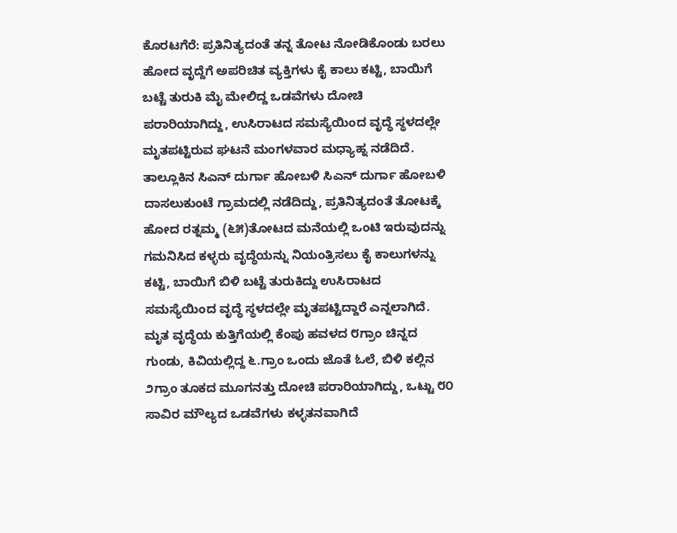ಕೊರಟಗೆರೆ: ಪ್ರತಿನಿತ್ಯದಂತೆ ತನ್ನ ತೋಟ ನೋಡಿಕೊಂಡು ಬರಲು ಹೋದ ವೃದ್ದೆಗೆ ಅಪರಿಚಿತ ವ್ಯಕ್ತಿಗಳು ಕೈ ಕಾಲು ಕಟ್ಟಿ, ಬಾಯಿಗೆ ಬಟ್ಟೆ ತುರುಕಿ ಮೈ ಮೇಲಿದ್ದ ಒಡವೆಗಳು ದೋಚಿ ಪರಾರಿಯಾಗಿದ್ದು, ಉಸಿರಾಟದ ಸಮಸ್ಯೆಯಿಂದ ವೃದ್ಧೆ ಸ್ಥಳದಲ್ಲೇ ಮೃತಪಟ್ಟಿರುವ ಘಟನೆ ಮಂಗಳವಾರ ಮಧ್ಯಾಹ್ನ ನಡೆದಿದೆ.
ತಾಲ್ಲೂಕಿನ ಸಿಎನ್ ದುರ್ಗಾ ಹೋಬಳಿ ಸಿಎನ್ ದುರ್ಗಾ ಹೋಬಳಿ ದಾಸಲುಕುಂಟೆ ಗ್ರಾಮದಲ್ಲಿ ನಡೆದಿದ್ದು, ಪ್ರತಿನಿತ್ಯದಂತೆ ತೋಟಕ್ಕೆ ಹೋದ ರತ್ನಮ್ಮ (೬೫)ತೋಟದ ಮನೆಯಲ್ಲಿ ಒಂಟಿ ಇರುವುದನ್ನು ಗಮನಿಸಿದ ಕಳ್ಳರು ವೃದ್ಧೆಯನ್ನು ನಿಯಂತ್ರಿಸಲು ಕೈ ಕಾಲುಗಳನ್ನು ಕಟ್ಟಿ, ಬಾಯಿಗೆ ಬಿಳಿ ಬಟ್ಟೆ ತುರುಕಿದ್ದು ಉಸಿರಾಟದ ಸಮಸ್ಯೆಯಿಂದ ವೃದ್ಧೆ ಸ್ಥಳದಲ್ಲೇ ಮೃತಪಟ್ಟಿದ್ದಾರೆ ಎನ್ನಲಾಗಿದೆ.
ಮೃತ ವೃದ್ಧೆಯ ಕುತ್ತಿಗೆಯಲ್ಲಿ ಕೆಂಪು ಹವಳದ ೮ಗ್ರಾಂ ಚಿನ್ನದ ಗುಂಡು, ಕಿವಿಯಲ್ಲಿದ್ದ ೬.ಗ್ರಾಂ ಒಂದು ಜೊತೆ ಓಲೆ, ಬಿಳಿ ಕಲ್ಲಿನ ೨ಗ್ರಾಂ ತೂಕದ ಮೂಗನತ್ತು ದೋಚಿ ಪರಾರಿಯಾಗಿದ್ದು, ಒಟ್ಟು ೮೦ ಸಾವಿರ ಮೌಲ್ಯದ ಒಡವೆಗಳು ಕಳ್ಳತನವಾಗಿದೆ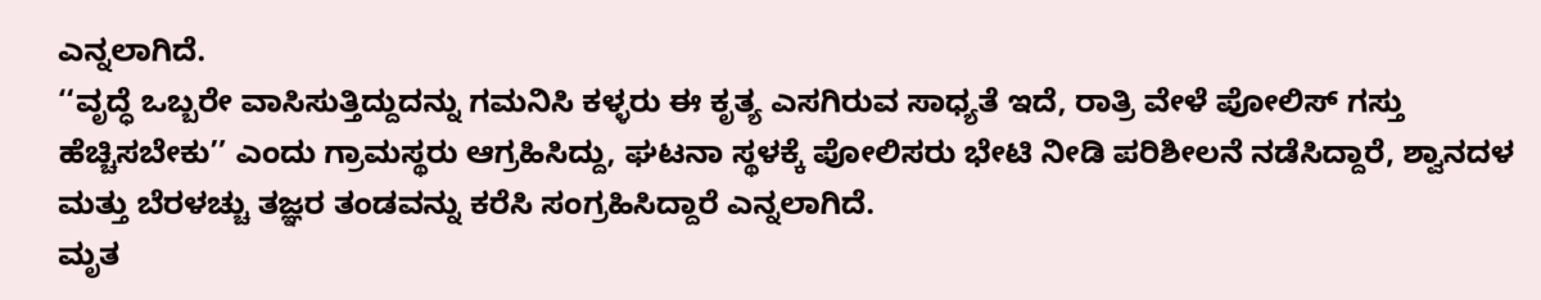ಎನ್ನಲಾಗಿದೆ.
‘‘ವೃದ್ಧೆ ಒಬ್ಬರೇ ವಾಸಿಸುತ್ತಿದ್ದುದನ್ನು ಗಮನಿಸಿ ಕಳ್ಳರು ಈ ಕೃತ್ಯ ಎಸಗಿರುವ ಸಾಧ್ಯತೆ ಇದೆ, ರಾತ್ರಿ ವೇಳೆ ಪೋಲಿಸ್ ಗಸ್ತು ಹೆಚ್ಚಿಸಬೇಕು’’ ಎಂದು ಗ್ರಾಮಸ್ಥರು ಆಗ್ರಹಿಸಿದ್ದು, ಘಟನಾ ಸ್ಥಳಕ್ಕೆ ಪೋಲಿಸರು ಭೇಟಿ ನೀಡಿ ಪರಿಶೀಲನೆ ನಡೆಸಿದ್ದಾರೆ, ಶ್ವಾನದಳ ಮತ್ತು ಬೆರಳಚ್ಚು ತಜ್ಞರ ತಂಡವನ್ನು ಕರೆಸಿ ಸಂಗ್ರಹಿಸಿದ್ದಾರೆ ಎನ್ನಲಾಗಿದೆ.
ಮೃತ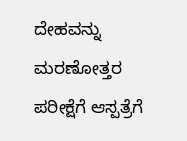ದೇಹವನ್ನು ಮರಣೋತ್ತರ ಪರೀಕ್ಷೆಗೆ ಆಸ್ಪತ್ರೆಗೆ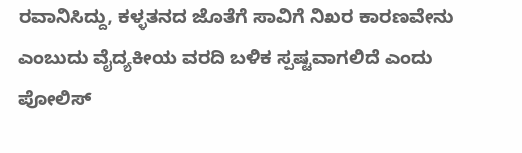ರವಾನಿಸಿದ್ದು, ಕಳ್ಳತನದ ಜೊತೆಗೆ ಸಾವಿಗೆ ನಿಖರ ಕಾರಣವೇನು ಎಂಬುದು ವೈದ್ಯಕೀಯ ವರದಿ ಬಳಿಕ ಸ್ಪಷ್ಟವಾಗಲಿದೆ ಎಂದು ಪೋಲಿಸ್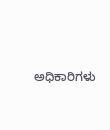ಅಧಿಕಾರಿಗಳು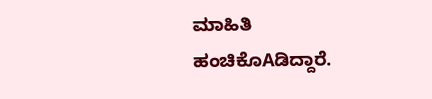ಮಾಹಿತಿ ಹಂಚಿಕೊAಡಿದ್ದಾರೆ.